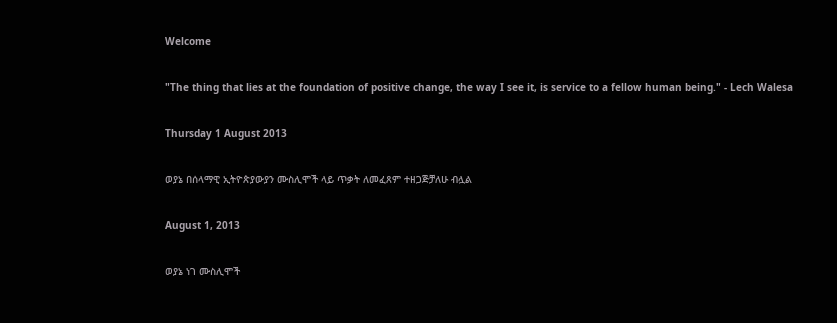Welcome

"The thing that lies at the foundation of positive change, the way I see it, is service to a fellow human being." - Lech Walesa

Thursday 1 August 2013

ወያኔ በሰላማዊ ኢትዮጵያውያን ሙስሊሞች ላይ ጥቃት ለመፈጸም ተዘጋጅቻለሁ ብሏል

August 1, 2013

ወያኔ ነገ ሙስሊሞች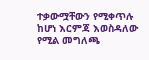ተቃውሟቸውን የሚቀጥሉ ከሆነ እርምጃ እወስዳለው የሚል መግለጫ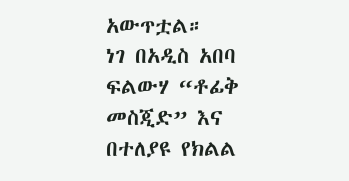አውጥቷል።
ነገ በአዲስ አበባ ፍልውሃ “ቶፊቅ መስጂድ” እና በተለያዩ የክልል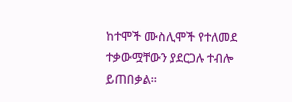ከተሞች ሙስሊሞች የተለመደ ተቃውሟቸውን ያደርጋሉ ተብሎ ይጠበቃል።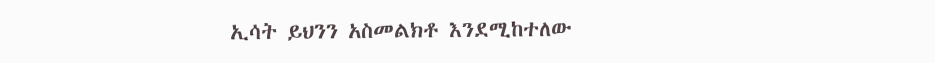ኢሳት ይህንን አስመልክቶ እንደሚከተለው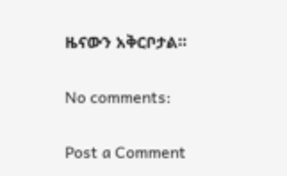ዜናውን አቅርቦታል።

No comments:

Post a Comment